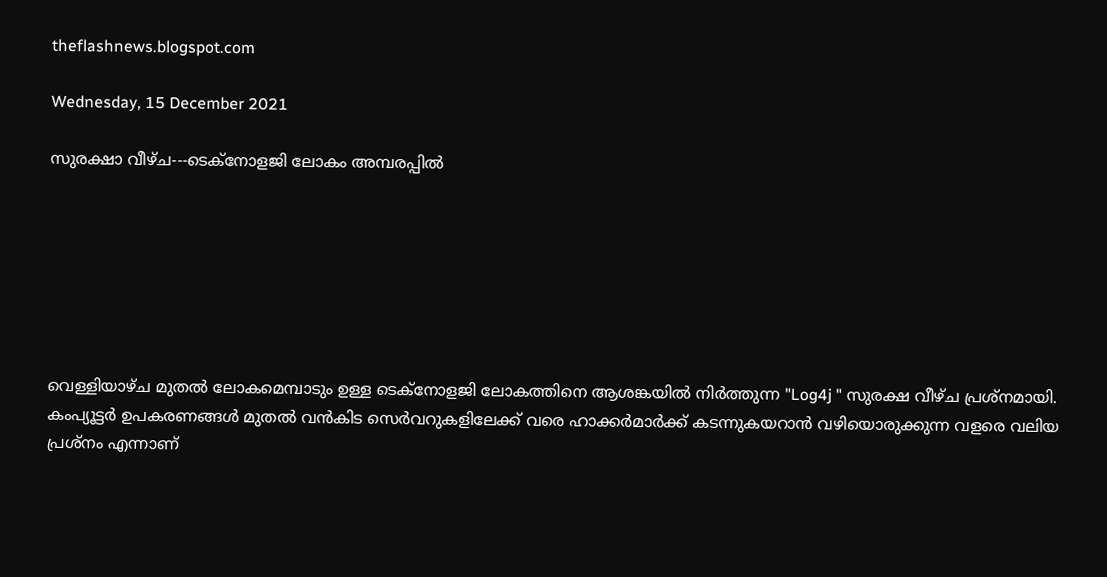theflashnews.blogspot.com

Wednesday, 15 December 2021

സുരക്ഷാ വീഴ്ച---ടെക്നോളജി ലോകം അമ്പരപ്പിൽ







വെള്ളിയാഴ്ച മുതല്‍ ലോകമെമ്പാടും ഉള്ള ടെക്‌നോളജി ലോകത്തിനെ ആശങ്കയില്‍ നിര്‍ത്തുന്ന "Log4j " സുരക്ഷ വീഴ്ച പ്രശ്നമായി. കംപ്യൂട്ടർ ഉപകരണങ്ങള്‍ മുതല്‍ വന്‍കിട സെര്‍വറുകളിലേക്ക് വരെ ഹാക്കര്‍മാര്‍ക്ക് കടന്നുകയറാന്‍ വഴിയൊരുക്കുന്ന വളരെ വലിയ പ്രശ്നം എന്നാണ്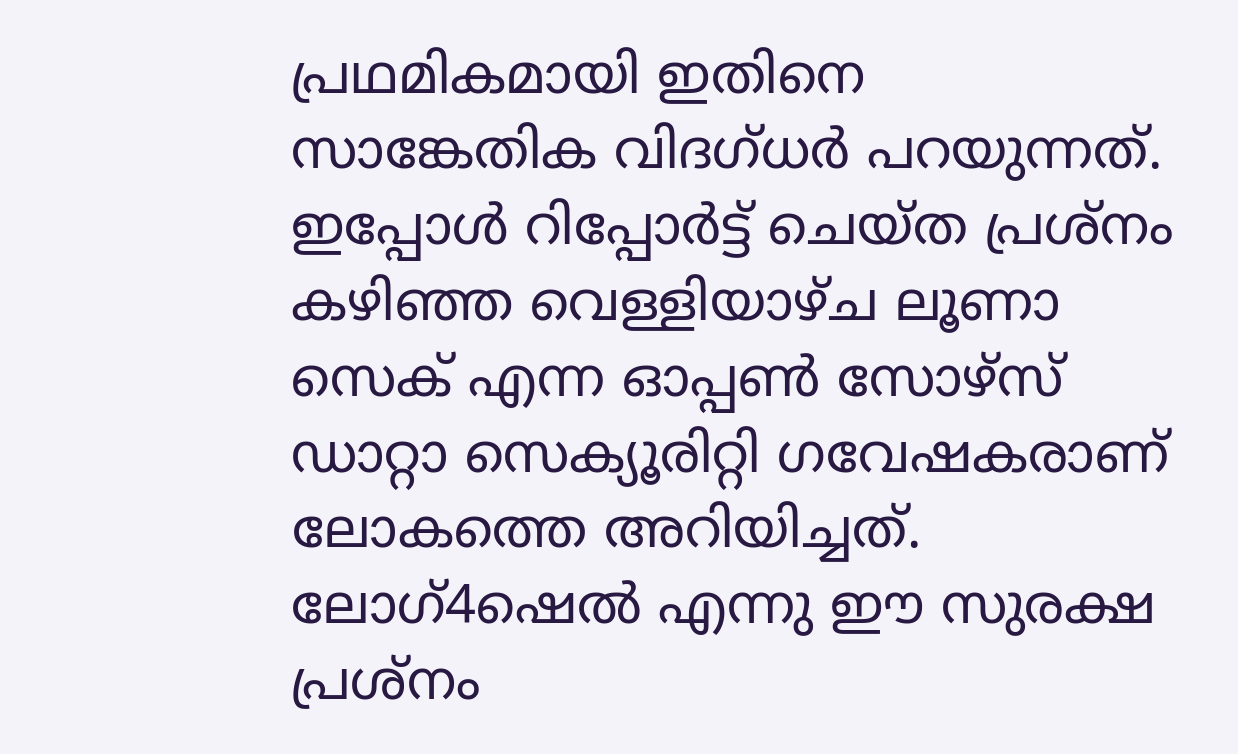പ്രഥമികമായി ഇതിനെ സാങ്കേതിക വിദഗ്ധര്‍ പറയുന്നത്.
ഇപ്പോള്‍ റിപ്പോര്‍ട്ട് ചെയ്ത പ്രശ്നം കഴിഞ്ഞ വെള്ളിയാഴ്ച ലൂണാ സെക് എന്ന ഓപ്പണ്‍ സോഴ്സ് ഡാറ്റാ സെക്യൂരിറ്റി ഗവേഷകരാണ് ലോകത്തെ അറിയിച്ചത്. ലോഗ്4ഷെല്‍ എന്നു ഈ സുരക്ഷ പ്രശ്നം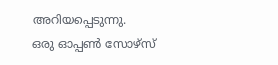അറിയപ്പെടുന്നു.
ഒരു ഓപ്പണ്‍ സോഴ്സ്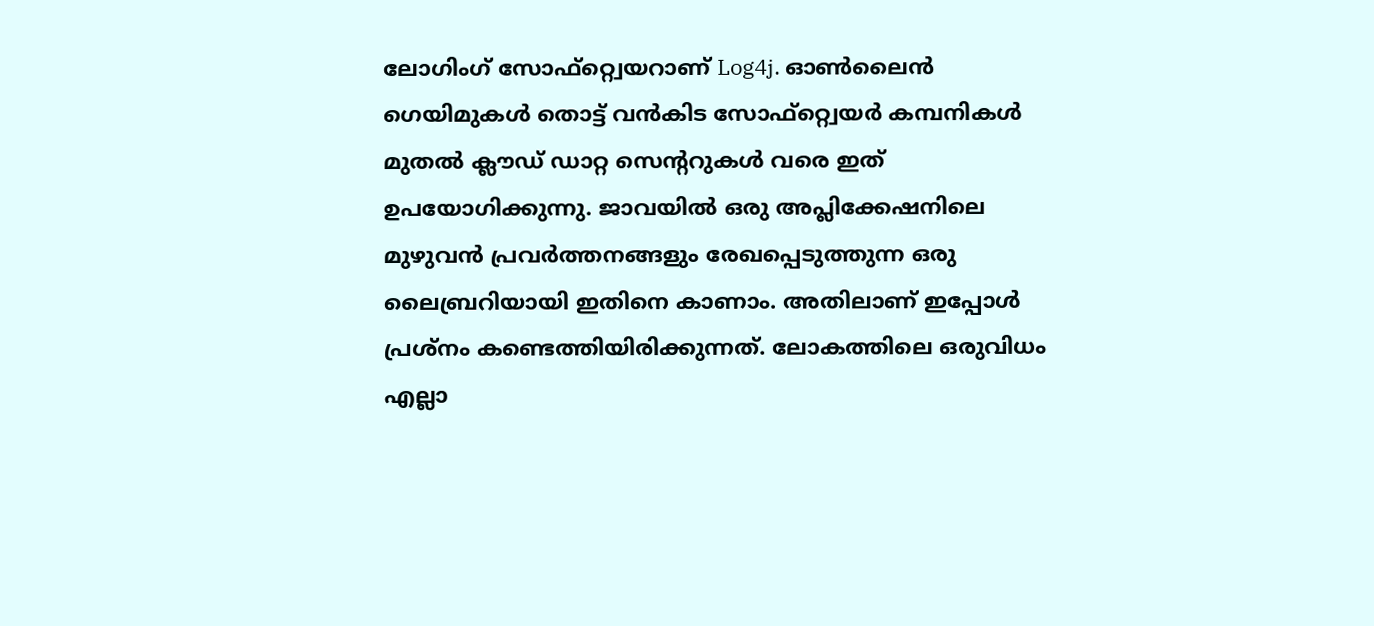ലോഗിംഗ് സോഫ്റ്റ്വെയറാണ് Log4j. ഓണ്‍ലൈന്‍ ഗെയിമുകള്‍ തൊട്ട് വന്‍കിട സോഫ്റ്റ്വെയര്‍ കമ്പനികള്‍ മുതല്‍ ക്ലൗഡ് ഡാറ്റ സെന്‍ററുകള്‍ വരെ ഇത് ഉപയോഗിക്കുന്നു. ജാവയില്‍ ഒരു അപ്ലിക്കേഷനിലെ മുഴുവന്‍ പ്രവര്‍ത്തനങ്ങളും രേഖപ്പെടുത്തുന്ന ഒരു ലൈബ്രറിയായി ഇതിനെ കാണാം. അതിലാണ് ഇപ്പോള്‍ പ്രശ്നം കണ്ടെത്തിയിരിക്കുന്നത്. ലോകത്തിലെ ഒരുവിധം എല്ലാ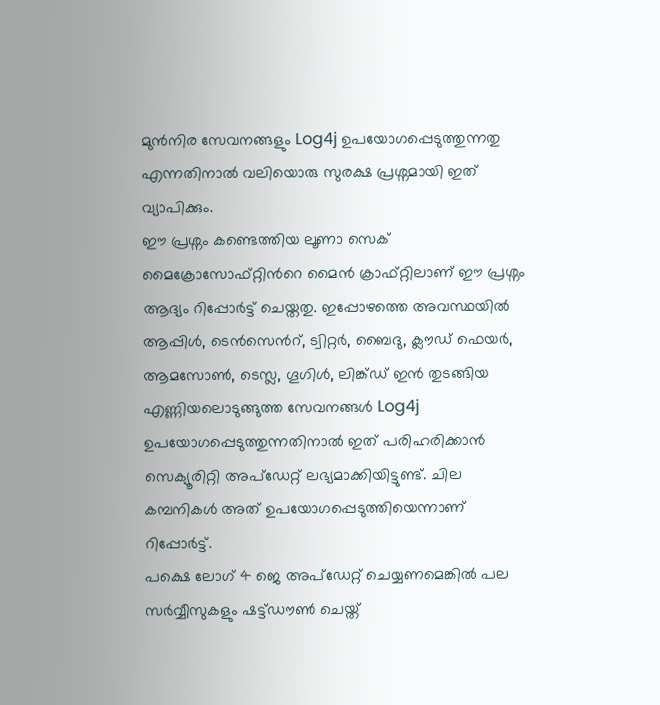മുന്‍നിര സേവനങ്ങളും Log4j ഉപയോഗപ്പെടുത്തുന്നതു എന്നതിനാല്‍ വലിയൊരു സുരക്ഷ പ്രശ്നമായി ഇത് വ്യാപിക്കും.
ഈ പ്രശ്നം കണ്ടെത്തിയ ലൂണാ സെക് മൈക്രോസോഫ്റ്റിന്‍റെ മൈന്‍ ക്രാഫ്റ്റിലാണ് ഈ പ്രശ്നം ആദ്യം റിപ്പോര്‍ട്ട് ചെയ്തതു. ഇപ്പോഴത്തെ അവസ്ഥയില്‍ ആപ്പിള്‍, ടെന്‍സെന്‍റ്, ട്വിറ്റര്‍, ബൈദു, ക്ലൗഡ് ഫെയര്‍, ആമസോണ്‍, ടെസ്ല, ഗൂഗിള്‍, ലിങ്ക്ഡ് ഇന്‍ തുടങ്ങിയ എണ്ണിയലൊടുങ്ങുത്ത സേവനങ്ങള്‍ Log4j ഉപയോഗപ്പെടുത്തുന്നതിനാൽ ഇത് പരിഹരിക്കാന്‍ സെക്യൂരിറ്റി അപ്ഡേറ്റ് ലഭ്യമാക്കിയിട്ടുണ്ട്. ചില കമ്പനികള്‍ അത് ഉപയോഗപ്പെടുത്തിയെന്നാണ് റിപ്പോര്‍ട്ട്.
പക്ഷെ ലോഗ് 4 ജെ അപ്ഡേറ്റ് ചെയ്യണമെങ്കിൽ പല സർവ്വീസുകളും ഷട്ട്ഡൗൺ ചെയ്ത്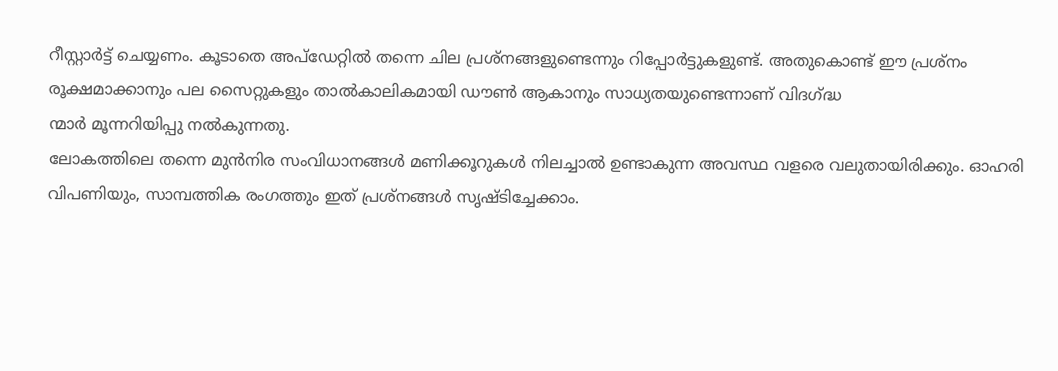റീസ്റ്റാർട്ട് ചെയ്യണം. കൂടാതെ അപ്ഡേറ്റിൽ തന്നെ ചില പ്രശ്നങ്ങളുണ്ടെന്നും റിപ്പോര്‍ട്ടുകളുണ്ട്. അതുകൊണ്ട് ഈ പ്രശ്നം രൂക്ഷമാക്കാനും പല സൈറ്റുകളും താൽകാലികമായി ഡൗൺ ആകാനും സാധ്യതയുണ്ടെന്നാണ് വിദഗ്ദ്ധ
ന്മാർ മൂന്നറിയിപ്പു നൽകുന്നതു.
ലോകത്തിലെ തന്നെ മുന്‍നിര സംവിധാനങ്ങള്‍ മണിക്കൂറുകള്‍ നിലച്ചാല്‍ ഉണ്ടാകുന്ന അവസ്ഥ വളരെ വലുതായിരിക്കും. ഓഹരി വിപണിയും, സാമ്പത്തിക രംഗത്തും ഇത് പ്രശ്നങ്ങൾ സൃഷ്ടിച്ചേക്കാം.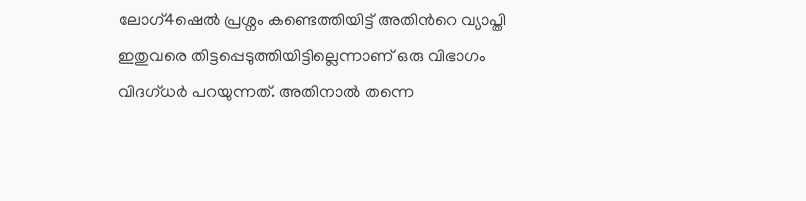ലോഗ്4ഷെല്‍ പ്രശ്നം കണ്ടെത്തിയിട്ട് അതിന്‍റെ വ്യാപ്തി ഇതുവരെ തിട്ടപ്പെടുത്തിയിട്ടില്ലെന്നാണ് ഒരു വിഭാഗം വിദഗ്ധര്‍ പറയുന്നത്. അതിനാല്‍ തന്നെ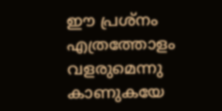ഈ പ്രശ്നം എത്രത്തോളം വളരുമെന്നു കാണുകയേ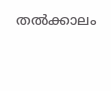തൽക്കാലം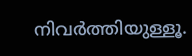നിവർത്തിയുള്ളൂ.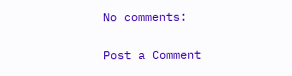No comments:

Post a Comment